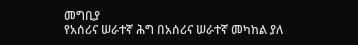መግቢያ
የአሰሪና ሠራተኛ ሕግ በአሰሪና ሠራተኛ መካከል ያለ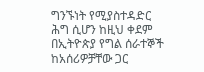ግንኙነት የሚያስተዳድር ሕግ ሲሆን ከዚህ ቀደም በኢትዮጵያ የግል ሰራተኞች ከአሰሪዎቻቸው ጋር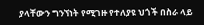ያላቸውን ግንኘነት የሚገዙ የተለያዩ ህጎች በስራ ላይ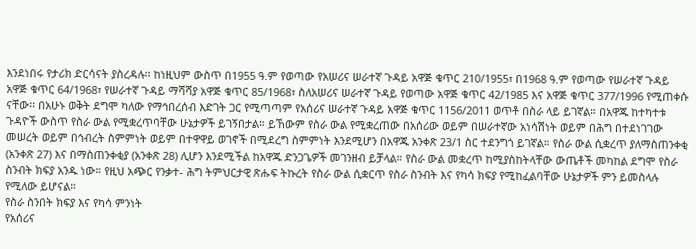እንደነበሩ የታሪክ ድርሳናት ያስረዳሉ፡፡ ከነዚህም ውስጥ በ1955 ዓ.ም የወጣው የአሠሪና ሠራተኛ ጉዳይ አዋጅ ቁጥር 210/1955፣ በ1968 ዓ.ም የወጣው የሠራተኛ ጉዳይ አዋጅ ቁጥር 64/1968፣ የሠራተኛ ጉዳይ ማሻሻያ አዋጅ ቁጥር 85/1968፣ ስለአሠሪና ሠራተኛ ጉዳይ የወጣው አዋጅ ቁጥር 42/1985 እና አዋጅ ቁጥር 377/1996 የሚጠቀሱ ናቸው፡፡ በአሁኑ ወቅት ደግሞ ካለው የማኅበረሰብ እድገት ጋር የሚጣጣም የአሰሪና ሠራተኛ ጉዳይ አዋጅ ቁጥር 1156/2011 ወጥቶ በስራ ላይ ይገኛል። በአዋጁ ከተካተቱ ጉዳዮች ውስጥ የስራ ውል የሚቋረጥባቸው ሁኔታዎች ይገኝበታል። ይኸውም የስራ ውል የሚቋረጠው በአሰሪው ወይም በሠራተኛው አነሳሽነት ወይም በሕግ በተደነገገው መሠረት ወይም በኅብረት ስምምነት ወይም በተዋዋይ ወገኖች በሚደረግ ስምምነት እንደሚሆን በአዋጁ አንቀጽ 23/1 ስር ተደንግጎ ይገኛል። የስራ ውል ሲቋረጥ ያለማስጠንቀቂ (አንቀጽ 27) እና በማስጠንቀቂያ (አንቀጽ 28) ሊሆን እንደሚችል ከአዋጁ ድንጋጌዎች መገንዘብ ይቻላል። የስራ ውል መቋረጥ ከሚያስከትላቸው ውጤቶች መካከል ደግሞ የስራ ስንብት ክፍያ አንዱ ነው። የዚህ አጭር የንቃተ- ሕግ ትምህርታዊ ጽሑፍ ትኩረት የስራ ውል ሲቋርጥ የስራ ስንብት እና የካሳ ክፍያ የሚከፈልባቸው ሁኔታዎች ምን ይመስላሉ የሚለው ይሆናል።
የስራ ስንበት ክፍያ እና የካሳ ምንነት
የአሰሪና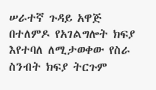ሠራተኛ ጉዳይ አዋጅ በተለምዶ የአገልግሎት ክፍያ እየተባለ ለሚታወቀው የስራ ስንብት ክፍያ ትርጉም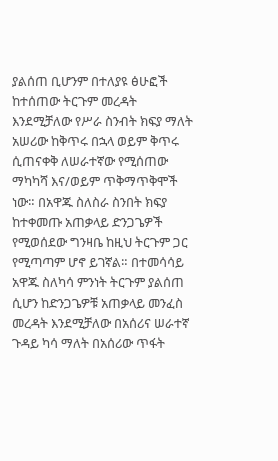ያልሰጠ ቢሆንም በተለያዩ ፅሁፎች ከተሰጠው ትርጉም መረዳት እንደሚቻለው የሥራ ስንብት ክፍያ ማለት አሠሪው ከቅጥሩ በኋላ ወይም ቅጥሩ ሲጠናቀቅ ለሠራተኛው የሚሰጠው ማካካሻ እና/ወይም ጥቅማጥቅሞች ነው። በአዋጁ ስለስራ ስንበት ክፍያ ከተቀመጡ አጠቃላይ ድንጋጌዎች የሚወሰደው ግንዛቤ ከዚህ ትርጉም ጋር የሚጣጣም ሆኖ ይገኛል። በተመሳሳይ አዋጁ ስለካሳ ምንነት ትርጉም ያልሰጠ ሲሆን ከድንጋጌዎቹ አጠቃላይ መንፈስ መረዳት እንደሚቻለው በአሰሪና ሠራተኛ ጉዳይ ካሳ ማለት በአሰሪው ጥፋት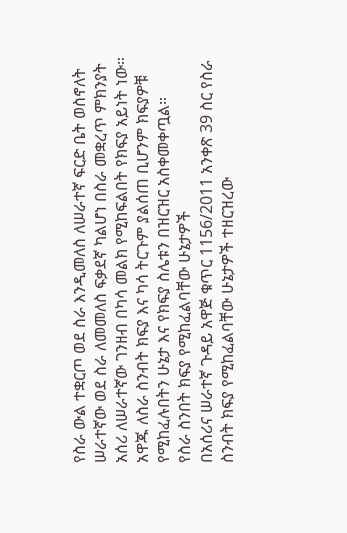የስራ ውል ተቋርጦ ወደ ስራ እንዲመለስ ለሠራተኛ ፍርድ ቤት ወስኖለት ሠራተኛው ወደ ስራ ለመመለስ ፍቃደኛ ካልሆነ በስራ መቋረጥ ምክንያት አሰሪ ለሠራተኛው ገንዘብ በካሳ መልክ የሚከፍልበት የክፍያ አይነት ነው። አዋጁ ለስራ ስንብት ክፍያ እና ካሳ ትርጉም ያልሰጠ ቢሆንም ክፍያዎቹ የሚከፈሉበትን ሁኔታ እና የክፍያ ስሌቱን በዝርዝር አስቀመቀጧል።
የስራ ስንበት ክፍያ የሚከፈልባቸው ሁኔታዎች
በአሰሪና ሠራተኛ ጉዳይ አዋጅ ቁጥር 1156/2011 አንቀጽ 39 ስር የስራ ስንብት ክፍያ የሚከፈልባቸው ሁኔታዎች ተዘርዝረው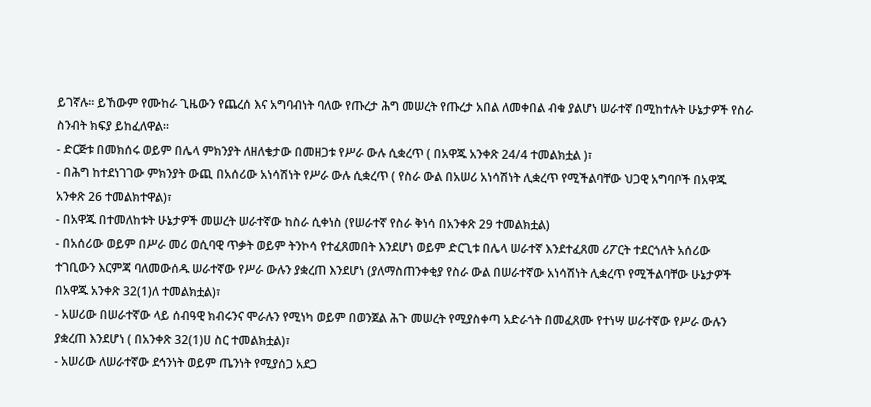ይገኛሉ። ይኸውም የሙከራ ጊዜውን የጨረሰ እና አግባብነት ባለው የጡረታ ሕግ መሠረት የጡረታ አበል ለመቀበል ብቁ ያልሆነ ሠራተኛ በሚከተሉት ሁኔታዎች የስራ ስንብት ክፍያ ይከፈለዋል።
- ድርጅቱ በመክሰሩ ወይም በሌላ ምክንያት ለዘለቄታው በመዘጋቱ የሥራ ውሉ ሲቋረጥ ( በአዋጁ አንቀጽ 24/4 ተመልክቷል )፣
- በሕግ ከተደነገገው ምክንያት ውጪ በአሰሪው አነሳሽነት የሥራ ውሉ ሲቋረጥ ( የስራ ውል በአሠሪ አነሳሽነት ሊቋረጥ የሚችልባቸው ህጋዊ አግባቦች በአዋጁ አንቀጽ 26 ተመልክተዋል)፣
- በአዋጁ በተመለከቱት ሁኔታዎች መሠረት ሠራተኛው ከስራ ሲቀነስ (የሠራተኛ የስራ ቅነሳ በአንቀጽ 29 ተመልክቷል)
- በአሰሪው ወይም በሥራ መሪ ወሲባዊ ጥቃት ወይም ትንኮሳ የተፈጸመበት እንደሆነ ወይም ድርጊቱ በሌላ ሠራተኛ እንደተፈጸመ ሪፖርት ተደርጎለት አሰሪው ተገቢውን እርምጃ ባለመውሰዱ ሠራተኛው የሥራ ውሉን ያቋረጠ እንደሆነ (ያለማስጠንቀቂያ የስራ ውል በሠራተኛው አነሳሽነት ሊቋረጥ የሚችልባቸው ሁኔታዎች በአዋጁ አንቀጽ 32(1)ለ ተመልክቷል)፣
- አሠሪው በሠራተኛው ላይ ሰብዓዊ ክብሩንና ሞራሉን የሚነካ ወይም በወንጀል ሕጉ መሠረት የሚያስቀጣ አድራጎት በመፈጸሙ የተነሣ ሠራተኛው የሥራ ውሉን ያቋረጠ እንደሆነ ( በአንቀጽ 32(1)ሀ ስር ተመልክቷል)፣
- አሠሪው ለሠራተኛው ደኅንነት ወይም ጤንነት የሚያሰጋ አደጋ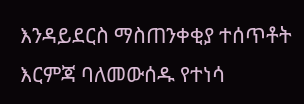እንዳይደርስ ማስጠንቀቂያ ተሰጥቶት እርምጃ ባለመውሰዱ የተነሳ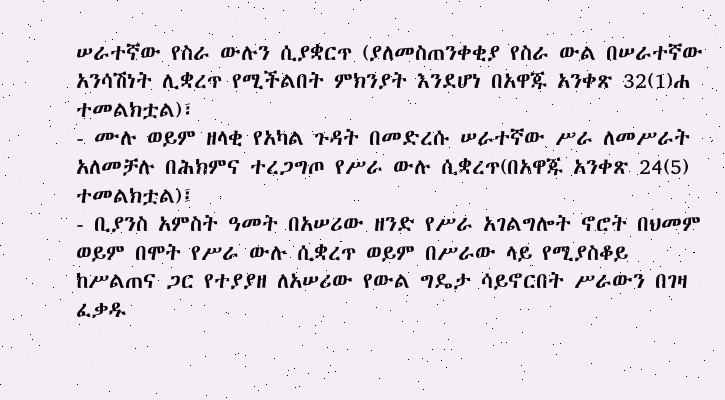ሠራተኛው የስራ ውሉን ሲያቋርጥ (ያለመስጠንቀቂያ የስራ ውል በሠራተኛው አንሳሽነት ሊቋረጥ የሚችልበት ምክንያት እንደሆነ በአዋጁ አንቀጽ 32(1)ሐ ተመልክቷል)፣
- ሙሉ ወይም ዘላቂ የአካል ጉዳት በመድረሱ ሠራተኛው ሥራ ለመሥራት አለመቻሉ በሕክምና ተረጋግጦ የሥራ ውሉ ሲቋረጥ(በአዋጁ አንቀጽ 24(5) ተመልክቷል)፤
- ቢያንስ አምስት ዓመት በአሠሪው ዘንድ የሥራ አገልግሎት ኖሮት በህመም ወይም በሞት የሥራ ውሉ ሲቋረጥ ወይም በሥራው ላይ የሚያስቆይ ከሥልጠና ጋር የተያያዘ ለአሠሪው የውል ግዴታ ሳይኖርበት ሥራውን በገዛ ፈቃዱ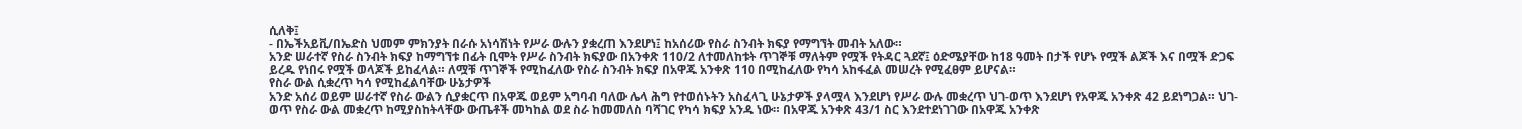ሲለቅ፤
- በኤችአይቪ/በኤድስ ህመም ምክንያት በራሱ አነሳሽነት የሥራ ውሉን ያቋረጠ እንደሆነ፤ ከአሰሪው የስራ ስንብት ክፍያ የማግኘት መብት አለው።
አንድ ሠራተኛ የስራ ስንብት ክፍያ ከማግኘቱ በፊት ቢሞት የሥራ ስንብት ክፍያው በአንቀጽ 110/2 ለተመለከቱት ጥገኞቹ ማለትም የሟች የትዳር ጓደኛ፤ ዕድሜያቸው ከ18 ዓመት በታች የሆኑ የሟች ልጆች እና በሟች ድጋፍ ይረዱ የነበሩ የሟች ወላጆች ይከፈላል። ለሟቹ ጥገኞች የሚከፈለው የስራ ስንብት ክፍያ በአዋጁ አንቀጽ 110 በሚከፈለው የካሳ አከፋፈል መሠረት የሚፈፀም ይሆናል።
የስራ ውል ሲቋረጥ ካሳ የሚከፈልባቸው ሁኔታዎች
አንድ አሰሪ ወይም ሠራተኛ የስራ ውልን ሲያቋርጥ በአዋጁ ወይም አግባብ ባለው ሌላ ሕግ የተወሰኑትን አስፈላጊ ሁኔታዎች ያላሟላ እንደሆነ የሥራ ውሉ መቋረጥ ህገ-ወጥ እንደሆነ የአዋጁ አንቀጽ 42 ይደነግጋል። ህገ-ወጥ የስራ ውል መቋረጥ ከሚያስከትላቸው ውጤቶች መካከል ወደ ስራ ከመመለስ ባሻገር የካሳ ክፍያ አንዱ ነው። በአዋጁ አንቀጽ 43/1 ስር እንደተደነገገው በአዋጁ አንቀጽ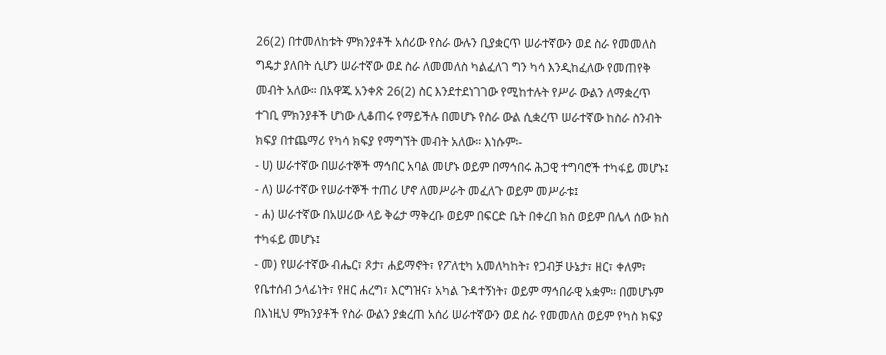26(2) በተመለከቱት ምክንያቶች አሰሪው የስራ ውሉን ቢያቋርጥ ሠራተኛውን ወደ ስራ የመመለስ ግዴታ ያለበት ሲሆን ሠራተኛው ወደ ስራ ለመመለስ ካልፈለገ ግን ካሳ እንዲከፈለው የመጠየቅ መብት አለው። በአዋጁ አንቀጽ 26(2) ስር እንደተደነገገው የሚከተሉት የሥራ ውልን ለማቋረጥ ተገቢ ምክንያቶች ሆነው ሊቆጠሩ የማይችሉ በመሆኑ የስራ ውል ሲቋረጥ ሠራተኛው ከስራ ስንብት ክፍያ በተጨማሪ የካሳ ክፍያ የማግኘት መብት አለው። እነሱም፡-
- ሀ) ሠራተኛው በሠራተኞች ማኅበር አባል መሆኑ ወይም በማኅበሩ ሕጋዊ ተግባሮች ተካፋይ መሆኑ፤
- ለ) ሠራተኛው የሠራተኞች ተጠሪ ሆኖ ለመሥራት መፈለጉ ወይም መሥራቱ፤
- ሐ) ሠራተኛው በአሠሪው ላይ ቅሬታ ማቅረቡ ወይም በፍርድ ቤት በቀረበ ክስ ወይም በሌላ ሰው ክስ ተካፋይ መሆኑ፤
- መ) የሠራተኛው ብሔር፣ ጾታ፣ ሐይማኖት፣ የፖለቲካ አመለካከት፣ የጋብቻ ሁኔታ፣ ዘር፣ ቀለም፣ የቤተሰብ ኃላፊነት፣ የዘር ሐረግ፣ እርግዝና፣ አካል ጉዳተኝነት፣ ወይም ማኅበራዊ አቋም፡፡ በመሆኑም በእነዚህ ምክንያቶች የስራ ውልን ያቋረጠ አሰሪ ሠራተኛውን ወደ ስራ የመመለስ ወይም የካስ ክፍያ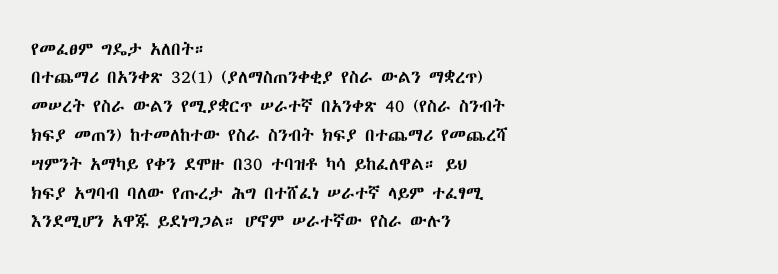የመፈፀም ግዴታ አለበት።
በተጨማሪ በአንቀጽ 32(1) (ያለማስጠንቀቂያ የስራ ውልን ማቋረጥ) መሠረት የስራ ውልን የሚያቋርጥ ሠራተኛ በአንቀጽ 40 (የስራ ስንብት ክፍያ መጠን) ከተመለከተው የስራ ስንብት ክፍያ በተጨማሪ የመጨረሻ ሣምንት አማካይ የቀን ደሞዙ በ30 ተባዝቶ ካሳ ይከፈለዋል። ይህ ክፍያ አግባብ ባለው የጡረታ ሕግ በተሸፈነ ሠራተኛ ላይም ተፈፃሚ እንደሚሆን አዋጁ ይደነግጋል። ሆኖም ሠራተኛው የስራ ውሉን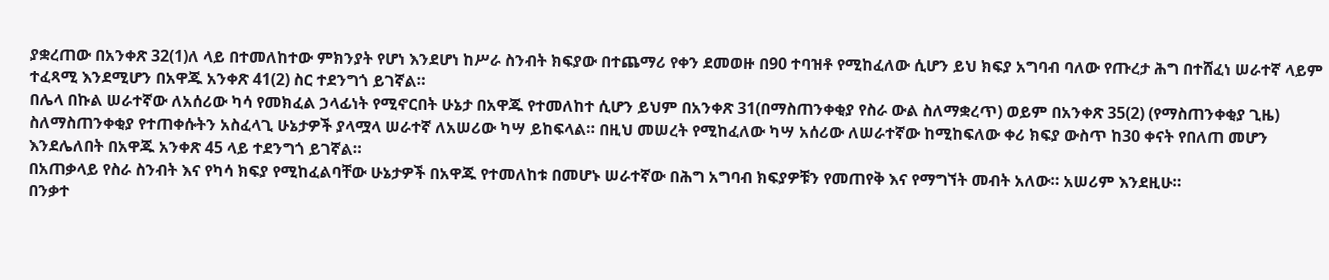ያቋረጠው በአንቀጽ 32(1)ለ ላይ በተመለከተው ምክንያት የሆነ እንደሆነ ከሥራ ስንብት ክፍያው በተጨማሪ የቀን ደመወዙ በ90 ተባዝቶ የሚከፈለው ሲሆን ይህ ክፍያ አግባብ ባለው የጡረታ ሕግ በተሸፈነ ሠራተኛ ላይም ተፈጻሚ እንደሚሆን በአዋጁ አንቀጽ 41(2) ስር ተደንግጎ ይገኛል።
በሌላ በኩል ሠራተኛው ለአሰሪው ካሳ የመክፈል ኃላፊነት የሚኖርበት ሁኔታ በአዋጁ የተመለከተ ሲሆን ይህም በአንቀጽ 31(በማስጠንቀቂያ የስራ ውል ስለማቋረጥ) ወይም በአንቀጽ 35(2) (የማስጠንቀቂያ ጊዜ) ስለማስጠንቀቂያ የተጠቀሱትን አስፈላጊ ሁኔታዎች ያላሟላ ሠራተኛ ለአሠሪው ካሣ ይከፍላል። በዚህ መሠረት የሚከፈለው ካሣ አሰሪው ለሠራተኛው ከሚከፍለው ቀሪ ክፍያ ውስጥ ከ30 ቀናት የበለጠ መሆን እንደሌለበት በአዋጁ አንቀጽ 45 ላይ ተደንግጎ ይገኛል።
በአጠቃላይ የስራ ስንብት እና የካሳ ክፍያ የሚከፈልባቸው ሁኔታዎች በአዋጁ የተመለከቱ በመሆኑ ሠራተኛው በሕግ አግባብ ክፍያዎቹን የመጠየቅ እና የማግኘት መብት አለው። አሠሪም እንደዚሁ።
በንቃተ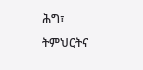ሕግ፣ ትምህርትና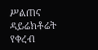ሥልጠና ዳይሬክቶሬት የቀረብ